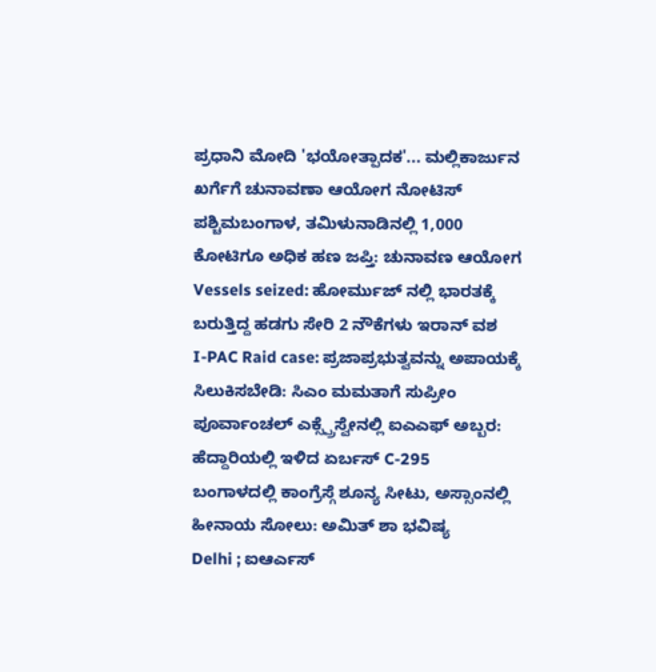ಪ್ರಧಾನಿ ಮೋದಿ 'ಭಯೋತ್ಪಾದಕ'... ಮಲ್ಲಿಕಾರ್ಜುನ ಖರ್ಗೆಗೆ ಚುನಾವಣಾ ಆಯೋಗ ನೋಟಿಸ್
ಪಶ್ಚಿಮಬಂಗಾಳ, ತಮಿಳುನಾಡಿನಲ್ಲಿ 1,000 ಕೋಟಿಗೂ ಅಧಿಕ ಹಣ ಜಪ್ತಿ: ಚುನಾವಣ ಆಯೋಗ
Vessels seized: ಹೋರ್ಮುಜ್ ನಲ್ಲಿ ಭಾರತಕ್ಕೆ ಬರುತ್ತಿದ್ದ ಹಡಗು ಸೇರಿ 2 ನೌಕೆಗಳು ಇರಾನ್ ವಶ
I-PAC Raid case: ಪ್ರಜಾಪ್ರಭುತ್ವವನ್ನು ಅಪಾಯಕ್ಕೆ ಸಿಲುಕಿಸಬೇಡಿ: ಸಿಎಂ ಮಮತಾಗೆ ಸುಪ್ರೀಂ
ಪೂರ್ವಾಂಚಲ್ ಎಕ್ಸ್ಪ್ರೆಸ್ವೇನಲ್ಲಿ ಐಎಎಫ್ ಅಬ್ಬರ: ಹೆದ್ದಾರಿಯಲ್ಲಿ ಇಳಿದ ಏರ್ಬಸ್ C-295
ಬಂಗಾಳದಲ್ಲಿ ಕಾಂಗ್ರೆಸ್ಗೆ ಶೂನ್ಯ ಸೀಟು, ಅಸ್ಸಾಂನಲ್ಲಿ ಹೀನಾಯ ಸೋಲು: ಅಮಿತ್ ಶಾ ಭವಿಷ್ಯ
Delhi ; ಐಆರ್ಎಸ್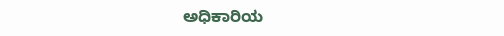ಅಧಿಕಾರಿಯ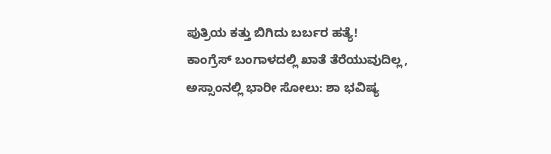ಪುತ್ರಿಯ ಕತ್ತು ಬಿಗಿದು ಬರ್ಬರ ಹತ್ಯೆ!
ಕಾಂಗ್ರೆಸ್ ಬಂಗಾಳದಲ್ಲಿ ಖಾತೆ ತೆರೆಯುವುದಿಲ್ಲ, ಅಸ್ಸಾಂನಲ್ಲಿ ಭಾರೀ ಸೋಲು: ಶಾ ಭವಿಷ್ಯ